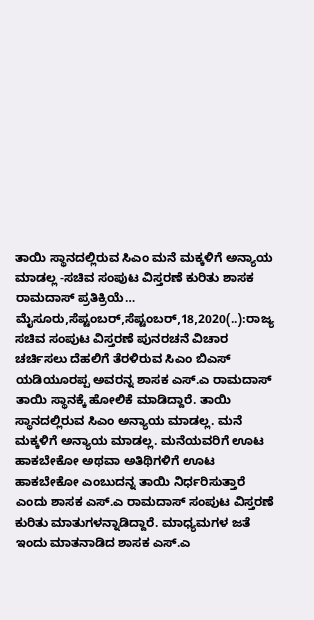ತಾಯಿ ಸ್ಥಾನದಲ್ಲಿರುವ ಸಿಎಂ ಮನೆ ಮಕ್ಕಳಿಗೆ ಅನ್ಯಾಯ ಮಾಡಲ್ಲ -ಸಚಿವ ಸಂಪುಟ ವಿಸ್ತರಣೆ ಕುರಿತು ಶಾಸಕ ರಾಮದಾಸ್ ಪ್ರತಿಕ್ರಿಯೆ… ಮೈಸೂರು,ಸೆಪ್ಟಂಬರ್,ಸೆಪ್ಟಂಬರ್,18,2020(..):ರಾಜ್ಯ ಸಚಿವ ಸಂಪುಟ ವಿಸ್ತರಣೆ ಪುನರಚನೆ ವಿಚಾರ ಚರ್ಚಿಸಲು ದೆಹಲಿಗೆ ತೆರಳಿರುವ ಸಿಎಂ ಬಿಎಸ್ ಯಡಿಯೂರಪ್ಪ ಅವರನ್ನ ಶಾಸಕ ಎಸ್.ಎ ರಾಮದಾಸ್ ತಾಯಿ ಸ್ಥಾನಕ್ಕೆ ಹೋಲಿಕೆ ಮಾಡಿದ್ದಾರೆ. ತಾಯಿ ಸ್ಥಾನದಲ್ಲಿರುವ ಸಿಎಂ ಅನ್ಯಾಯ ಮಾಡಲ್ಲ. ಮನೆ ಮಕ್ಕಳಿಗೆ ಅನ್ಯಾಯ ಮಾಡಲ್ಲ. ಮನೆಯವರಿಗೆ ಊಟ ಹಾಕಬೇಕೋ ಅಥವಾ ಅತಿಥಿಗಳಿಗೆ ಊಟ ಹಾಕಬೇಕೋ ಎಂಬುದನ್ನ ತಾಯಿ ನಿರ್ಧರಿಸುತ್ತಾರೆ ಎಂದು ಶಾಸಕ ಎಸ್.ಎ ರಾಮದಾಸ್ ಸಂಪುಟ ವಿಸ್ತರಣೆ ಕುರಿತು ಮಾತುಗಳನ್ನಾಡಿದ್ದಾರೆ. ಮಾಧ್ಯಮಗಳ ಜತೆ ಇಂದು ಮಾತನಾಡಿದ ಶಾಸಕ ಎಸ್.ಎ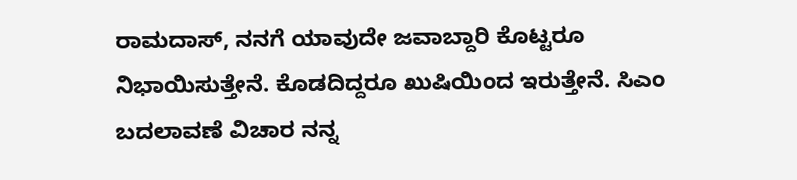ರಾಮದಾಸ್, ನನಗೆ ಯಾವುದೇ ಜವಾಬ್ದಾರಿ ಕೊಟ್ಟರೂ ನಿಭಾಯಿಸುತ್ತೇನೆ. ಕೊಡದಿದ್ದರೂ ಖುಷಿಯಿಂದ ಇರುತ್ತೇನೆ. ಸಿಎಂ ಬದಲಾವಣೆ ವಿಚಾರ ನನ್ನ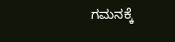ಗಮನಕ್ಕೆ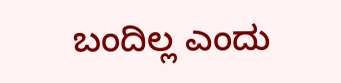ಬಂದಿಲ್ಲ ಎಂದು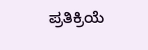ಪ್ರತಿಕ್ರಿಯೆ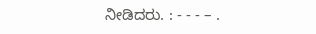ನೀಡಿದರು. : - - - – .